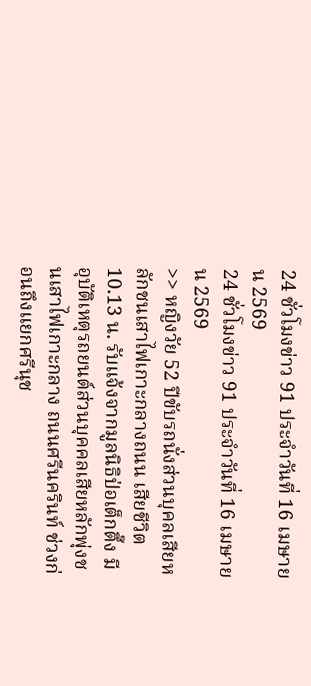24 ชั่วโมงข่าว 91 ประจำวันที่ 16 เมษายน 2569
24 ชั่วโมงข่าว 91 ประจำวันที่ 16 เมษายน 2569
>> หญิงวัย 52 ปีขับรถนั่งส่วนบุคลเสียหลักชนเสาไฟเกาะกลางถนน เสียชีวิต
10.13 น. รับแจ้งจากมูลนิธิป่อเต็กตึ๊ง มีอุบัติเหตุรถยนต์ส่วนบุคคลเสียหลักพุ่งชนเสาไฟเกาะกลาง ถนนศรีนครินท์ ช่วงก่อนถึงแยกศรีนุช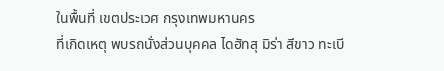ในพื้นที่ เขตประเวศ กรุงเทพมหานคร
ที่เกิดเหตุ พบรถนั่งส่วนบุคคล ไดฮัทสุ มิร่า สีขาว ทะเบี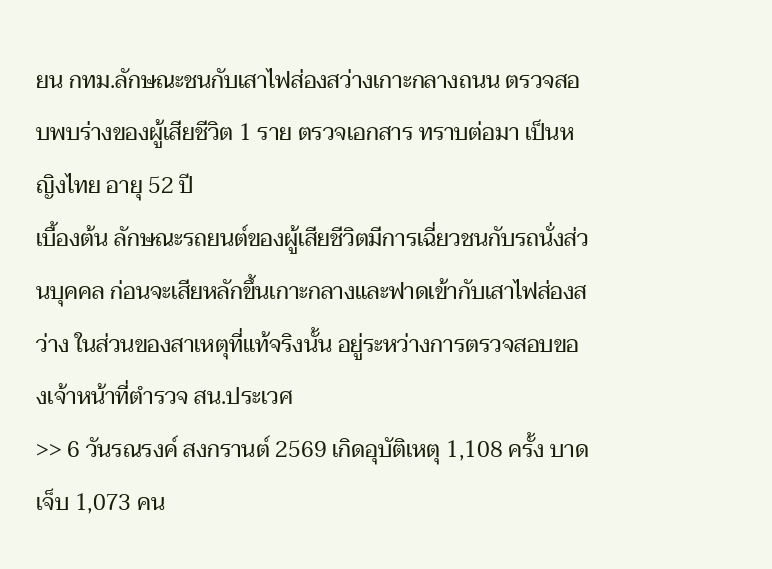ยน กทม.ลักษณะชนกับเสาไฟส่องสว่างเกาะกลางถนน ตรวจสอบพบร่างของผู้เสียชีวิต 1 ราย ตรวจเอกสาร ทราบต่อมา เป็นหญิงไทย อายุ 52 ปี
เบื้องต้น ลักษณะรถยนต์ของผู้เสียชีวิตมีการเฉี่ยวชนกับรถนั่งส่วนบุคคล ก่อนจะเสียหลักขึ้นเกาะกลางและฟาดเข้ากับเสาไฟส่องสว่าง ในส่วนของสาเหตุที่แท้จริงนั้น อยู่ระหว่างการตรวจสอบของเจ้าหน้าที่ตำรวจ สน.ประเวศ
>> 6 วันรณรงค์ สงกรานต์ 2569 เกิดอุบัติเหตุ 1,108 ครั้ง บาดเจ็บ 1,073 คน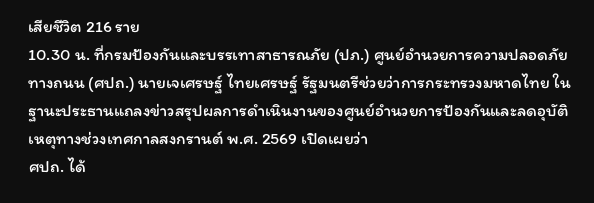เสียชีวิต 216 ราย
10.30 น. ที่กรมป้องกันและบรรเทาสาธารณภัย (ปภ.) ศูนย์อำนวยการความปลอดภัยทางถนน (ศปถ.) นายเจเศรษฐ์ ไทยเศรษฐ์ รัฐมนตรีช่วยว่าการกระทรวงมหาดไทย ในฐานะประธานแถลงข่าวสรุปผลการดำเนินงานของศูนย์อำนวยการป้องกันและลดอุบัติเหตุทางช่วงเทศกาลสงกรานต์ พ.ศ. 2569 เปิดเผยว่า
ศปถ. ได้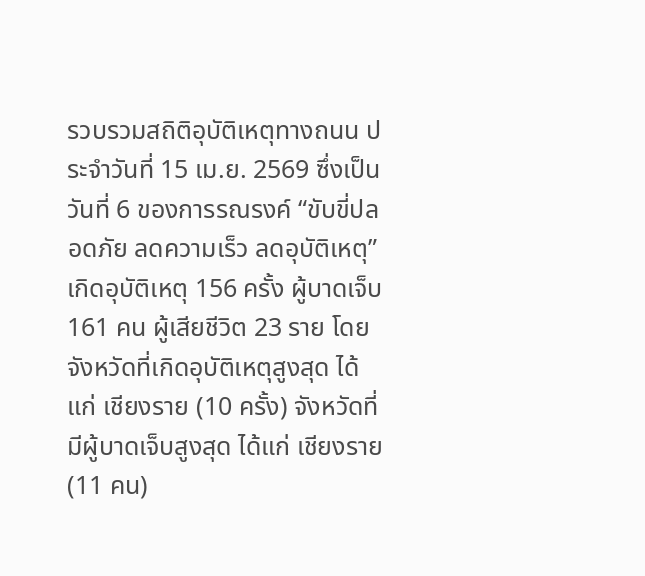รวบรวมสถิติอุบัติเหตุทางถนน ประจำวันที่ 15 เม.ย. 2569 ซึ่งเป็นวันที่ 6 ของการรณรงค์ “ขับขี่ปลอดภัย ลดความเร็ว ลดอุบัติเหตุ”เกิดอุบัติเหตุ 156 ครั้ง ผู้บาดเจ็บ 161 คน ผู้เสียชีวิต 23 ราย โดยจังหวัดที่เกิดอุบัติเหตุสูงสุด ได้แก่ เชียงราย (10 ครั้ง) จังหวัดที่มีผู้บาดเจ็บสูงสุด ได้แก่ เชียงราย (11 คน)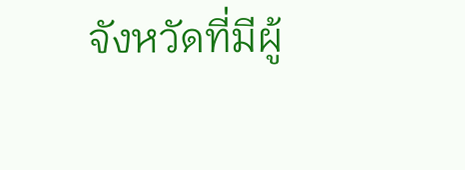จังหวัดที่มีผู้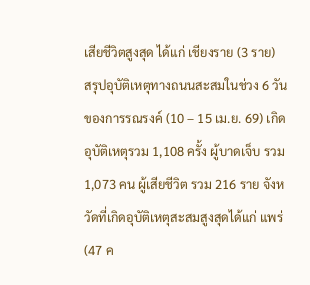เสียชีวิตสูงสุด ได้แก่ เชียงราย (3 ราย)
สรุปอุบัติเหตุทางถนนสะสมในช่วง 6 วันของการรณรงค์ (10 – 15 เม.ย. 69) เกิดอุบัติเหตุรวม 1,108 ครั้ง ผู้บาดเจ็บ รวม 1,073 คน ผู้เสียชีวิต รวม 216 ราย จังหวัดที่เกิดอุบัติเหตุสะสมสูงสุดได้แก่ แพร่ (47 ค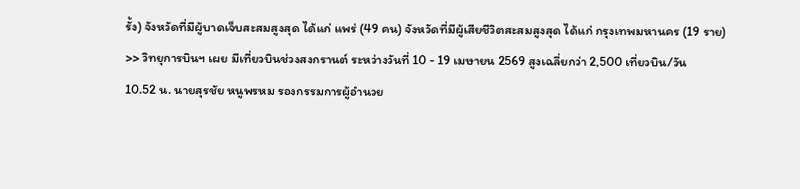รั้ง) จังหวัดที่มีผู้บาดเจ็บสะสมสูงสุด ได้แก่ แพร่ (49 คน) จังหวัดที่มีผู้เสียชีวิตสะสมสูงสุด ได้แก่ กรุงเทพมหานคร (19 ราย)
>> วิทยุการบินฯ เผย มีเที่ยวบินช่วงสงกรานต์ ระหว่างวันที่ 10 - 19 เมษายน 2569 สูงเฉลี่ยกว่า 2,500 เที่ยวบิน/วัน
10.52 น. นายสุรชัย หนูพรหม รองกรรมการผู้อำนวย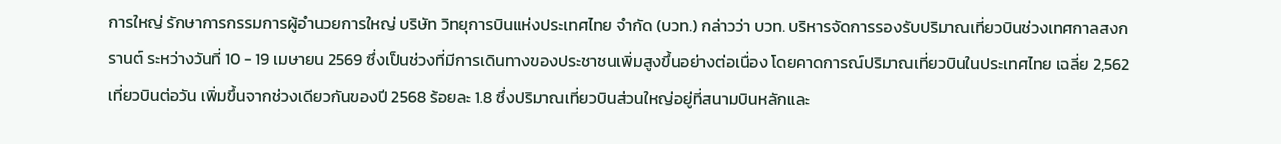การใหญ่ รักษาการกรรมการผู้อำนวยการใหญ่ บริษัท วิทยุการบินแห่งประเทศไทย จำกัด (บวท.) กล่าวว่า บวท. บริหารจัดการรองรับปริมาณเที่ยวบินช่วงเทศกาลสงกรานต์ ระหว่างวันที่ 10 - 19 เมษายน 2569 ซึ่งเป็นช่วงที่มีการเดินทางของประชาชนเพิ่มสูงขึ้นอย่างต่อเนื่อง โดยคาดการณ์ปริมาณเที่ยวบินในประเทศไทย เฉลี่ย 2,562 เที่ยวบินต่อวัน เพิ่มขึ้นจากช่วงเดียวกันของปี 2568 ร้อยละ 1.8 ซึ่งปริมาณเที่ยวบินส่วนใหญ่อยู่ที่สนามบินหลักและ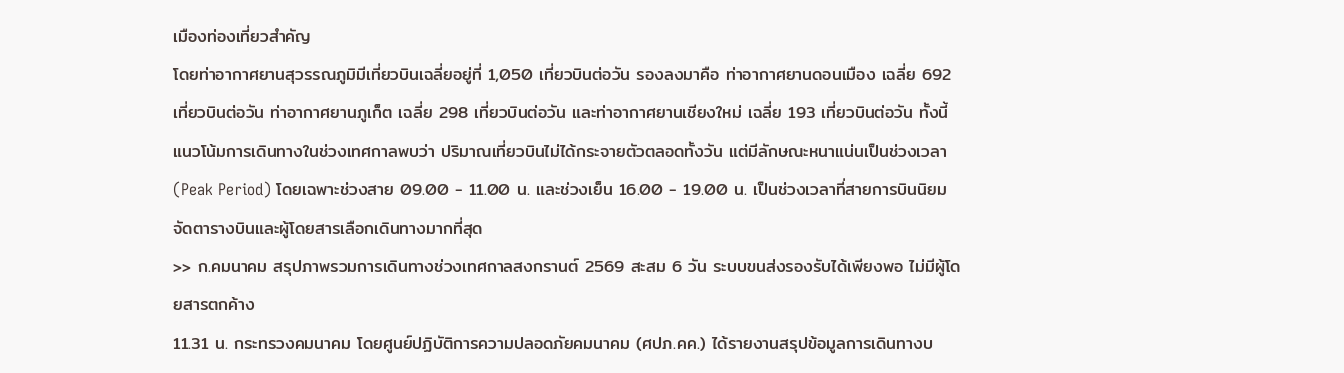เมืองท่องเที่ยวสำคัญ
โดยท่าอากาศยานสุวรรณภูมิมีเที่ยวบินเฉลี่ยอยู่ที่ 1,050 เที่ยวบินต่อวัน รองลงมาคือ ท่าอากาศยานดอนเมือง เฉลี่ย 692 เที่ยวบินต่อวัน ท่าอากาศยานภูเก็ต เฉลี่ย 298 เที่ยวบินต่อวัน และท่าอากาศยานเชียงใหม่ เฉลี่ย 193 เที่ยวบินต่อวัน ทั้งนี้ แนวโน้มการเดินทางในช่วงเทศกาลพบว่า ปริมาณเที่ยวบินไม่ได้กระจายตัวตลอดทั้งวัน แต่มีลักษณะหนาแน่นเป็นช่วงเวลา (Peak Period) โดยเฉพาะช่วงสาย 09.00 - 11.00 น. และช่วงเย็น 16.00 - 19.00 น. เป็นช่วงเวลาที่สายการบินนิยมจัดตารางบินและผู้โดยสารเลือกเดินทางมากที่สุด
>> ก.คมนาคม สรุปภาพรวมการเดินทางช่วงเทศกาลสงกรานต์ 2569 สะสม 6 วัน ระบบขนส่งรองรับได้เพียงพอ ไม่มีผู้โดยสารตกค้าง
11.31 น. กระทรวงคมนาคม โดยศูนย์ปฏิบัติการความปลอดภัยคมนาคม (ศปภ.คค.) ได้รายงานสรุปข้อมูลการเดินทางบ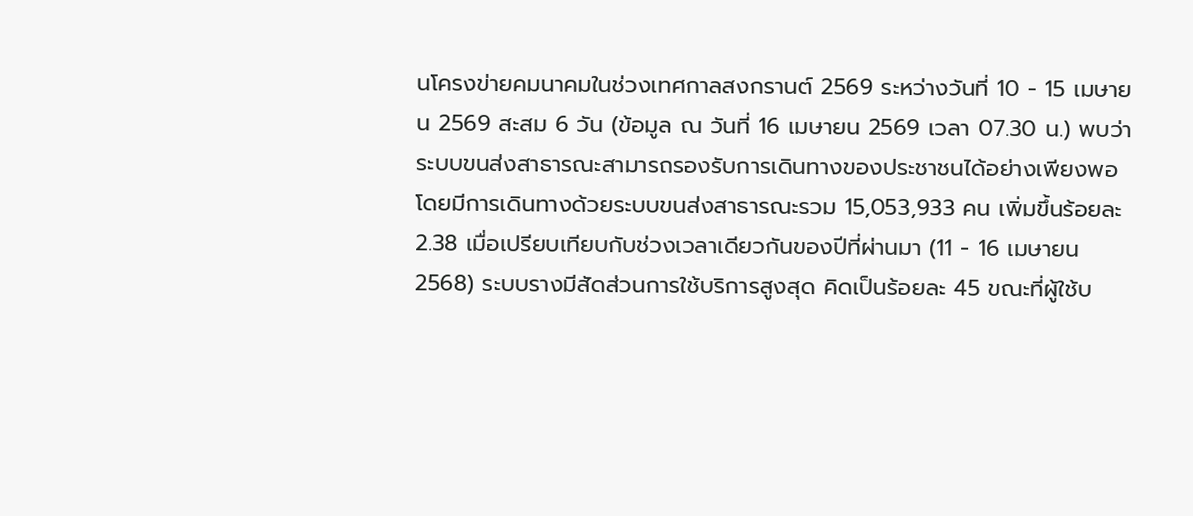นโครงข่ายคมนาคมในช่วงเทศกาลสงกรานต์ 2569 ระหว่างวันที่ 10 - 15 เมษายน 2569 สะสม 6 วัน (ข้อมูล ณ วันที่ 16 เมษายน 2569 เวลา 07.30 น.) พบว่า
ระบบขนส่งสาธารณะสามารถรองรับการเดินทางของประชาชนได้อย่างเพียงพอ โดยมีการเดินทางด้วยระบบขนส่งสาธารณะรวม 15,053,933 คน เพิ่มขึ้นร้อยละ 2.38 เมื่อเปรียบเทียบกับช่วงเวลาเดียวกันของปีที่ผ่านมา (11 - 16 เมษายน 2568) ระบบรางมีสัดส่วนการใช้บริการสูงสุด คิดเป็นร้อยละ 45 ขณะที่ผู้ใช้บ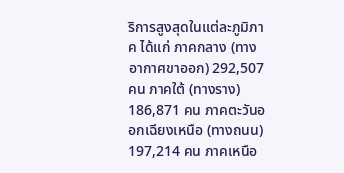ริการสูงสุดในแต่ละภูมิภาค ได้แก่ ภาคกลาง (ทางอากาศขาออก) 292,507 คน ภาคใต้ (ทางราง) 186,871 คน ภาคตะวันออกเฉียงเหนือ (ทางถนน) 197,214 คน ภาคเหนือ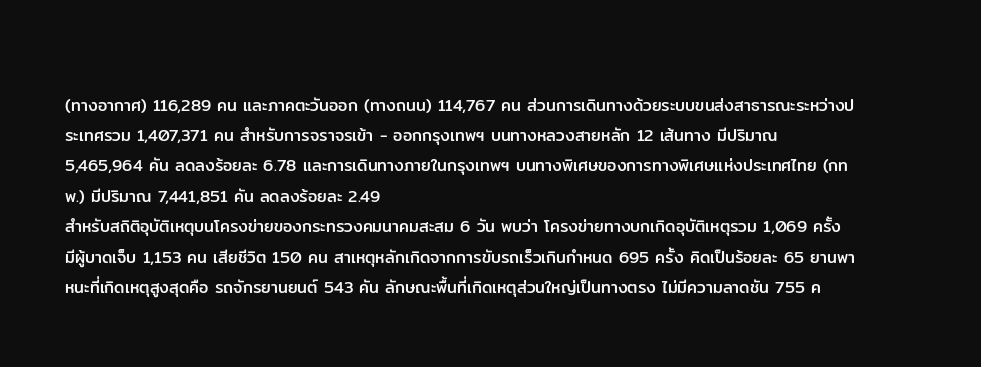(ทางอากาศ) 116,289 คน และภาคตะวันออก (ทางถนน) 114,767 คน ส่วนการเดินทางด้วยระบบขนส่งสาธารณะระหว่างประเทศรวม 1,407,371 คน สำหรับการจราจรเข้า - ออกกรุงเทพฯ บนทางหลวงสายหลัก 12 เส้นทาง มีปริมาณ 5,465,964 คัน ลดลงร้อยละ 6.78 และการเดินทางภายในกรุงเทพฯ บนทางพิเศษของการทางพิเศษแห่งประเทศไทย (กทพ.) มีปริมาณ 7,441,851 คัน ลดลงร้อยละ 2.49
สำหรับสถิติอุบัติเหตุบนโครงข่ายของกระทรวงคมนาคมสะสม 6 วัน พบว่า โครงข่ายทางบกเกิดอุบัติเหตุรวม 1,069 ครั้ง มีผู้บาดเจ็บ 1,153 คน เสียชีวิต 150 คน สาเหตุหลักเกิดจากการขับรถเร็วเกินกำหนด 695 ครั้ง คิดเป็นร้อยละ 65 ยานพาหนะที่เกิดเหตุสูงสุดคือ รถจักรยานยนต์ 543 คัน ลักษณะพื้นที่เกิดเหตุส่วนใหญ่เป็นทางตรง ไม่มีความลาดชัน 755 ค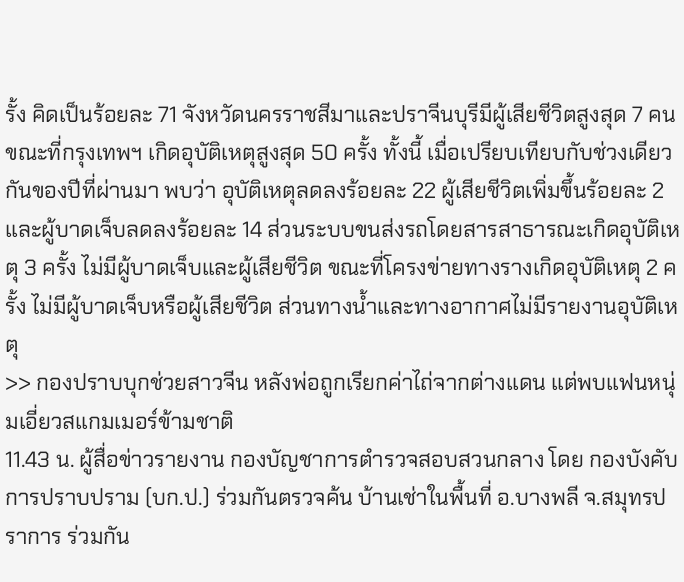รั้ง คิดเป็นร้อยละ 71 จังหวัดนครราชสีมาและปราจีนบุรีมีผู้เสียชีวิตสูงสุด 7 คน ขณะที่กรุงเทพฯ เกิดอุบัติเหตุสูงสุด 50 ครั้ง ทั้งนี้ เมื่อเปรียบเทียบกับช่วงเดียวกันของปีที่ผ่านมา พบว่า อุบัติเหตุลดลงร้อยละ 22 ผู้เสียชีวิตเพิ่มขึ้นร้อยละ 2 และผู้บาดเจ็บลดลงร้อยละ 14 ส่วนระบบขนส่งรถโดยสารสาธารณะเกิดอุบัติเหตุ 3 ครั้ง ไม่มีผู้บาดเจ็บและผู้เสียชีวิต ขณะที่โครงข่ายทางรางเกิดอุบัติเหตุ 2 ครั้ง ไม่มีผู้บาดเจ็บหรือผู้เสียชีวิต ส่วนทางน้ำและทางอากาศไม่มีรายงานอุบัติเหตุ
>> กองปราบบุกช่วยสาวจีน หลังพ่อถูกเรียกค่าไถ่จากต่างแดน แต่พบแฟนหนุ่มเอี่ยวสแกมเมอร์ข้ามชาติ
11.43 น. ผู้สื่อข่าวรายงาน กองบัญชาการตำรวจสอบสวนกลาง โดย กองบังคับการปราบปราม (บก.ป.) ร่วมกันตรวจค้น บ้านเช่าในพื้นที่ อ.บางพลี จ.สมุทรปราการ ร่วมกัน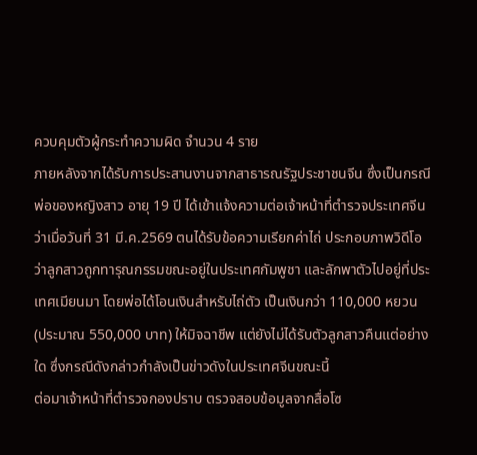ควบคุมตัวผู้กระทำความผิด จำนวน 4 ราย
ภายหลังจากได้รับการประสานงานจากสาธารณรัฐประชาชนจีน ซึ่งเป็นกรณี พ่อของหญิงสาว อายุ 19 ปี ได้เข้าแจ้งความต่อเจ้าหน้าที่ตำรวจประเทศจีน ว่าเมื่อวันที่ 31 มี.ค.2569 ตนได้รับข้อความเรียกค่าไถ่ ประกอบภาพวิดีโอว่าลูกสาวถูกทารุณกรรมขณะอยู่ในประเทศกัมพูชา และลักพาตัวไปอยู่ที่ประเทศเมียนมา โดยพ่อได้โอนเงินสำหรับไถ่ตัว เป็นเงินกว่า 110,000 หยวน (ประมาณ 550,000 บาท) ให้มิจฉาชีพ แต่ยังไม่ได้รับตัวลูกสาวคืนแต่อย่างใด ซึ่งกรณีดังกล่าวกำลังเป็นข่าวดังในประเทศจีนขณะนี้
ต่อมาเจ้าหน้าที่ตำรวจกองปราบ ตรวจสอบข้อมูลจากสื่อโซ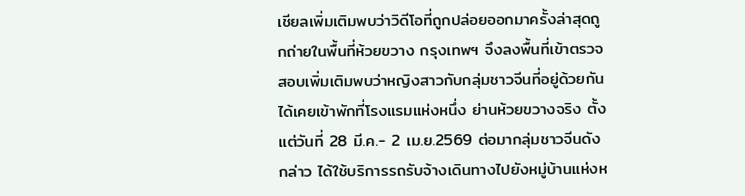เชียลเพิ่มเติมพบว่าวิดีโอที่ถูกปล่อยออกมาครั้งล่าสุดถูกถ่ายในพื้นที่ห้วยขวาง กรุงเทพฯ จึงลงพื้นที่เข้าตรวจสอบเพิ่มเติมพบว่าหญิงสาวกับกลุ่มชาวจีนที่อยู่ด้วยกัน ได้เคยเข้าพักที่โรงแรมแห่งหนึ่ง ย่านห้วยขวางจริง ตั้งแต่วันที่ 28 มี.ค.- 2 เม.ย.2569 ต่อมากลุ่มชาวจีนดังกล่าว ได้ใช้บริการรถรับจ้างเดินทางไปยังหมู่บ้านแห่งห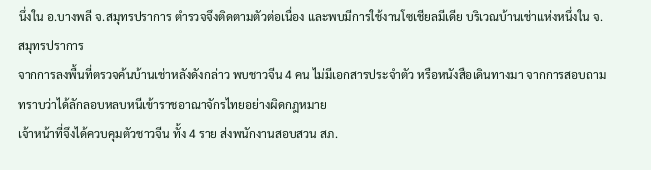นึ่งใน อ.บางพลี จ.สมุทรปราการ ตำรวจจึงติดตามตัวต่อเนื่อง และพบมีการใช้งานโซเชียลมีเดีย บริเวณบ้านเช่าแห่งหนึ่งใน จ.สมุทรปราการ
จากการลงพื้นที่ตรวจค้นบ้านเช่าหลังดังกล่าว พบชาวจีน 4 คน ไม่มีเอกสารประจำตัว หรือหนังสือเดินทางมา จากการสอบถามทราบว่าได้ลักลอบหลบหนีเข้าราชอาณาจักรไทยอย่างผิดกฎหมาย
เจ้าหน้าที่จึงได้ควบคุมตัวชาวจีน ทั้ง 4 ราย ส่งพนักงานสอบสวน สภ.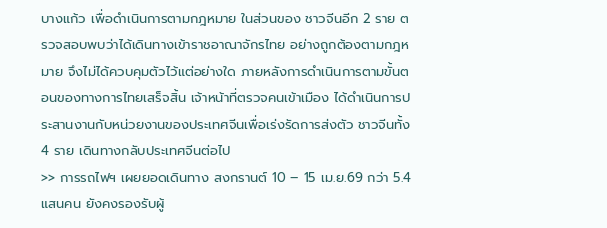บางแก้ว เพื่อดำเนินการตามกฎหมาย ในส่วนของ ชาวจีนอีก 2 ราย ตรวจสอบพบว่าได้เดินทางเข้าราชอาณาจักรไทย อย่างถูกต้องตามกฎหมาย จึงไม่ได้ควบคุมตัวไว้แต่อย่างใด ภายหลังการดำเนินการตามขั้นตอนของทางการไทยเสร็จสิ้น เจ้าหน้าที่ตรวจคนเข้าเมือง ได้ดำเนินการประสานงานกับหน่วยงานของประเทศจีนเพื่อเร่งรัดการส่งตัว ชาวจีนทั้ง 4 ราย เดินทางกลับประเทศจีนต่อไป
>> การรถไฟฯ เผยยอดเดินทาง สงกรานต์ 10 – 15 เม.ย.69 กว่า 5.4 แสนคน ยังคงรองรับผู้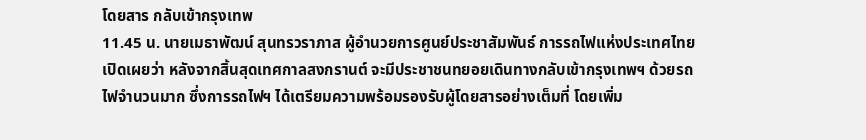โดยสาร กลับเข้ากรุงเทพ
11.45 น. นายเมธาพัฒน์ สุนทรวราภาส ผู้อำนวยการศูนย์ประชาสัมพันธ์ การรถไฟแห่งประเทศไทย เปิดเผยว่า หลังจากสิ้นสุดเทศกาลสงกรานต์ จะมีประชาชนทยอยเดินทางกลับเข้ากรุงเทพฯ ด้วยรถไฟจำนวนมาก ซึ่งการรถไฟฯ ได้เตรียมความพร้อมรองรับผู้โดยสารอย่างเต็มที่ โดยเพิ่ม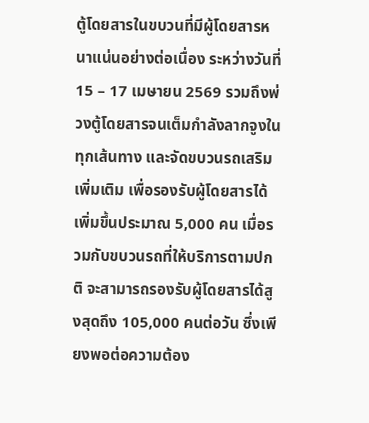ตู้โดยสารในขบวนที่มีผู้โดยสารหนาแน่นอย่างต่อเนื่อง ระหว่างวันที่ 15 – 17 เมษายน 2569 รวมถึงพ่วงตู้โดยสารจนเต็มกำลังลากจูงในทุกเส้นทาง และจัดขบวนรถเสริมเพิ่มเติม เพื่อรองรับผู้โดยสารได้เพิ่มขึ้นประมาณ 5,000 คน เมื่อรวมกับขบวนรถที่ให้บริการตามปกติ จะสามารถรองรับผู้โดยสารได้สูงสุดถึง 105,000 คนต่อวัน ซึ่งเพียงพอต่อความต้อง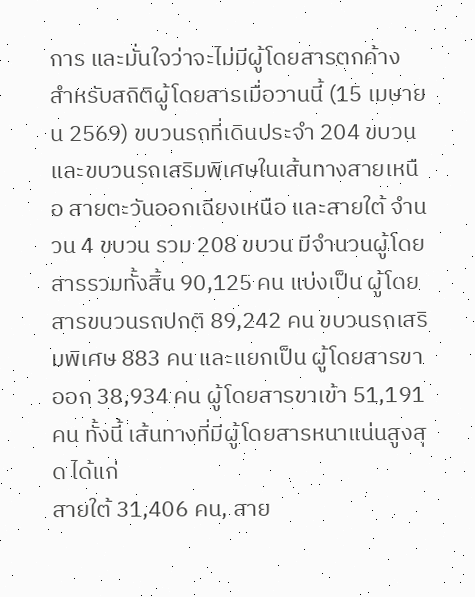การ และมั่นใจว่าจะไม่มีผู้โดยสารตกค้าง
สำหรับสถิติผู้โดยสารเมื่อวานนี้ (15 เมษายน 2569) ขบวนรถที่เดินประจำ 204 ขบวน และขบวนรถเสริมพิเศษในเส้นทางสายเหนือ สายตะวันออกเฉียงเหนือ และสายใต้ จำนวน 4 ขบวน รวม 208 ขบวน มีจำนวนผู้โดยสารรวมทั้งสิ้น 90,125 คน แบ่งเป็น ผู้โดยสารขบวนรถปกติ 89,242 คน ขบวนรถเสริมพิเศษ 883 คน และแยกเป็น ผู้โดยสารขาออก 38,934 คน ผู้โดยสารขาเข้า 51,191 คน ทั้งนี้ เส้นทางที่มีผู้โดยสารหนาแน่นสูงสุด ได้แก่
สายใต้ 31,406 คน, สาย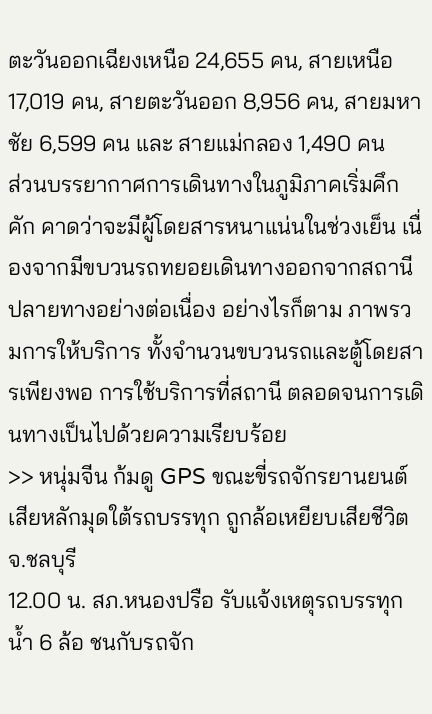ตะวันออกเฉียงเหนือ 24,655 คน, สายเหนือ 17,019 คน, สายตะวันออก 8,956 คน, สายมหาชัย 6,599 คน และ สายแม่กลอง 1,490 คน
ส่วนบรรยากาศการเดินทางในภูมิภาคเริ่มคึกคัก คาดว่าจะมีผู้โดยสารหนาแน่นในช่วงเย็น เนื่องจากมีขบวนรถทยอยเดินทางออกจากสถานีปลายทางอย่างต่อเนื่อง อย่างไรก็ตาม ภาพรวมการให้บริการ ทั้งจำนวนขบวนรถและตู้โดยสารเพียงพอ การใช้บริการที่สถานี ตลอดจนการเดินทางเป็นไปด้วยความเรียบร้อย
>> หนุ่มจีน ก้มดู GPS ขณะขี่รถจักรยานยนต์ เสียหลักมุดใต้รถบรรทุก ถูกล้อเหยียบเสียชีวิต จ.ชลบุรี
12.00 น. สภ.หนองปรือ รับแจ้งเหตุรถบรรทุกน้ำ 6 ล้อ ชนกับรถจัก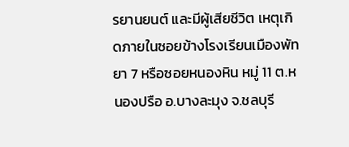รยานยนต์ และมีผู้เสียชีวิต เหตุเกิดภายในซอยข้างโรงเรียนเมืองพัทยา 7 หรือซอยหนองหิน หมู่ 11 ต.หนองปรือ อ.บางละมุง จ.ชลบุรี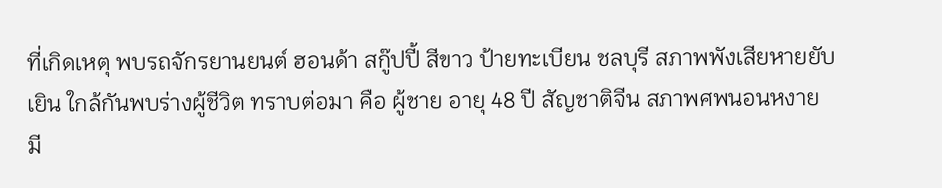ที่เกิดเหตุ พบรถจักรยานยนต์ ฮอนด้า สกู๊ปปี้ สีขาว ป้ายทะเบียน ชลบุรี สภาพพังเสียหายยับเยิน ใกล้กันพบร่างผู้ชีวิต ทราบต่อมา คือ ผู้ชาย อายุ 48 ปี สัญชาติจีน สภาพศพนอนหงาย มี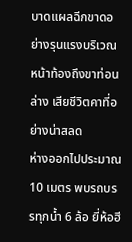บาดแผลฉีกขาดอย่างรุนแรงบริเวณหน้าท้องถึงขาท่อนล่าง เสียชีวิตคาที่อย่างน่าสลด
ห่างออกไปประมาณ 10 เมตร พบรถบรรทุกน้ำ 6 ล้อ ยี่ห้อฮี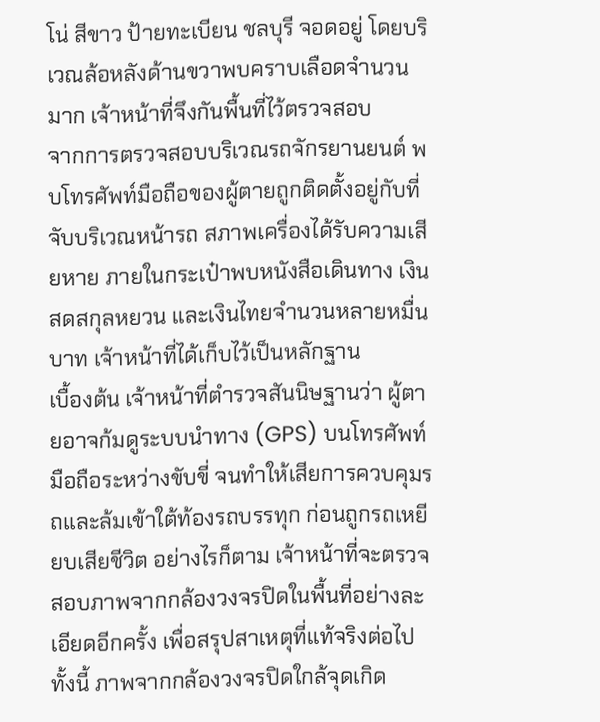โน่ สีขาว ป้ายทะเบียน ชลบุรี จอดอยู่ โดยบริเวณล้อหลังด้านขวาพบคราบเลือดจำนวนมาก เจ้าหน้าที่จึงกันพื้นที่ไว้ตรวจสอบ
จากการตรวจสอบบริเวณรถจักรยานยนต์ พบโทรศัพท์มือถือของผู้ตายถูกติดตั้งอยู่กับที่จับบริเวณหน้ารถ สภาพเครื่องได้รับความเสียหาย ภายในกระเป๋าพบหนังสือเดินทาง เงินสดสกุลหยวน และเงินไทยจำนวนหลายหมื่นบาท เจ้าหน้าที่ได้เก็บไว้เป็นหลักฐาน
เบื้องต้น เจ้าหน้าที่ตำรวจสันนิษฐานว่า ผู้ตายอาจก้มดูระบบนำทาง (GPS) บนโทรศัพท์มือถือระหว่างขับขี่ จนทำให้เสียการควบคุมรถและล้มเข้าใต้ท้องรถบรรทุก ก่อนถูกรถเหยียบเสียชีวิต อย่างไรก็ตาม เจ้าหน้าที่จะตรวจสอบภาพจากกล้องวงจรปิดในพื้นที่อย่างละเอียดอีกครั้ง เพื่อสรุปสาเหตุที่แท้จริงต่อไป
ทั้งนี้ ภาพจากกล้องวงจรปิดใกล้จุดเกิด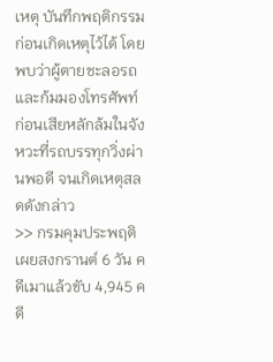เหตุ บันทึกพฤติกรรมก่อนเกิดเหตุไว้ได้ โดยพบว่าผู้ตายชะลอรถและก้มมองโทรศัพท์ ก่อนเสียหลักล้มในจังหวะที่รถบรรทุกวิ่งผ่านพอดี จนเกิดเหตุสลดดังกล่าว
>> กรมคุมประพฤติ เผยสงกรานต์ 6 วัน คดีเมาเเล้วขับ 4,945 คดี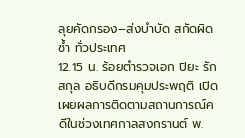ลุยคัดกรอง–ส่งบำบัด สกัดผิดซ้ำ ทั่วประเทศ
12.15 น. ร้อยตำรวจเอก ปิยะ รักสกุล อธิบดีกรมคุมประพฤติ เปิดเผยผลการติดตามสถานการณ์คดีในช่วงเทศกาลสงกรานต์ พ.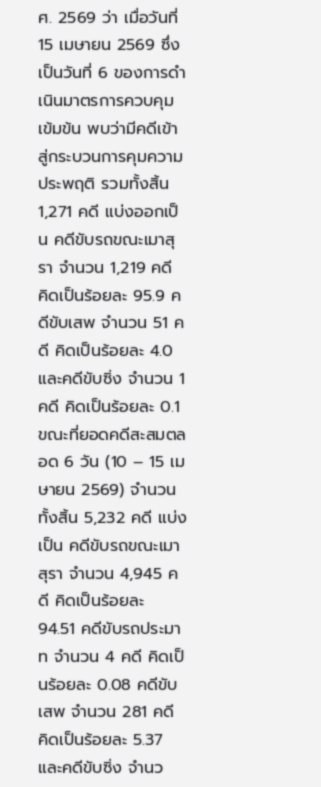ศ. 2569 ว่า เมื่อวันที่ 15 เมษายน 2569 ซึ่งเป็นวันที่ 6 ของการดำเนินมาตรการควบคุมเข้มข้น พบว่ามีคดีเข้าสู่กระบวนการคุมความประพฤติ รวมทั้งสิ้น 1,271 คดี แบ่งออกเป็น คดีขับรถขณะเมาสุรา จำนวน 1,219 คดี คิดเป็นร้อยละ 95.9 คดีขับเสพ จำนวน 51 คดี คิดเป็นร้อยละ 4.0 และคดีขับซิ่ง จำนวน 1 คดี คิดเป็นร้อยละ 0.1
ขณะที่ยอดคดีสะสมตลอด 6 วัน (10 – 15 เมษายน 2569) จำนวนทั้งสิ้น 5,232 คดี แบ่งเป็น คดีขับรถขณะเมาสุรา จำนวน 4,945 คดี คิดเป็นร้อยละ 94.51 คดีขับรถประมาท จำนวน 4 คดี คิดเป็นร้อยละ 0.08 คดีขับเสพ จำนวน 281 คดี คิดเป็นร้อยละ 5.37 และคดีขับซิ่ง จำนว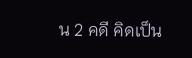น 2 คดี คิดเป็น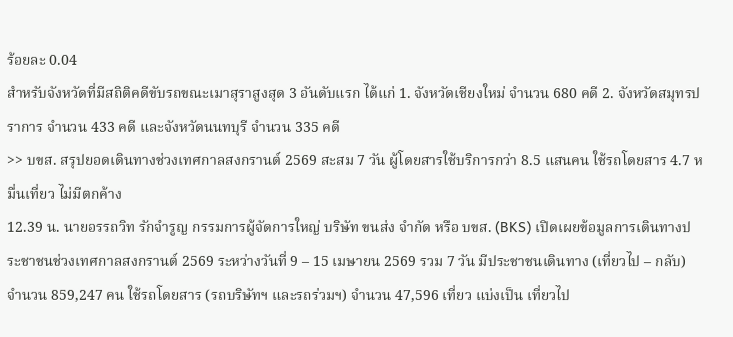ร้อยละ 0.04
สำหรับจังหวัดที่มีสถิติคดีขับรถขณะเมาสุราสูงสุด 3 อันดับแรก ได้แก่ 1. จังหวัดเชียงใหม่ จำนวน 680 คดี 2. จังหวัดสมุทรปราการ จำนวน 433 คดี และจังหวัดนนทบุรี จำนวน 335 คดี
>> บขส. สรุปยอดเดินทางช่วงเทศกาลสงกรานต์ 2569 สะสม 7 วัน ผู้โดยสารใช้บริการกว่า 8.5 แสนคน ใช้รถโดยสาร 4.7 หมื่นเที่ยว ไม่มีตกค้าง
12.39 น. นายอรรถวิท รักจำรูญ กรรมการผู้จัดการใหญ่ บริษัท ขนส่ง จำกัด หรือ บขส. (BKS) เปิดเผยข้อมูลการเดินทางประชาชนช่วงเทศกาลสงกรานต์ 2569 ระหว่างวันที่ 9 – 15 เมษายน 2569 รวม 7 วัน มีประชาชนเดินทาง (เที่ยวไป – กลับ) จำนวน 859,247 คน ใช้รถโดยสาร (รถบริษัทฯ และรถร่วมฯ) จำนวน 47,596 เที่ยว แบ่งเป็น เที่ยวไป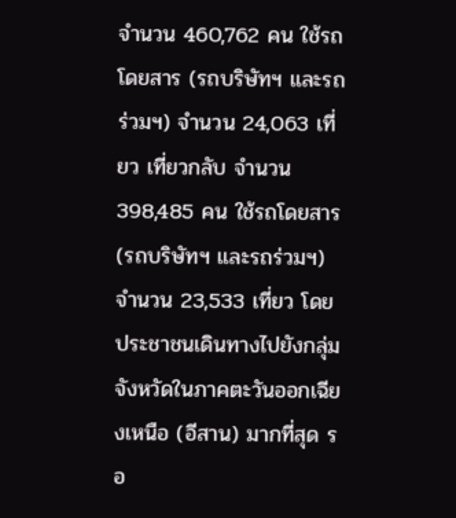จำนวน 460,762 คน ใช้รถโดยสาร (รถบริษัทฯ และรถร่วมฯ) จำนวน 24,063 เที่ยว เที่ยวกลับ จำนวน 398,485 คน ใช้รถโดยสาร (รถบริษัทฯ และรถร่วมฯ) จำนวน 23,533 เที่ยว โดยประชาชนเดินทางไปยังกลุ่มจังหวัดในภาคตะวันออกเฉียงเหนือ (อีสาน) มากที่สุด รอ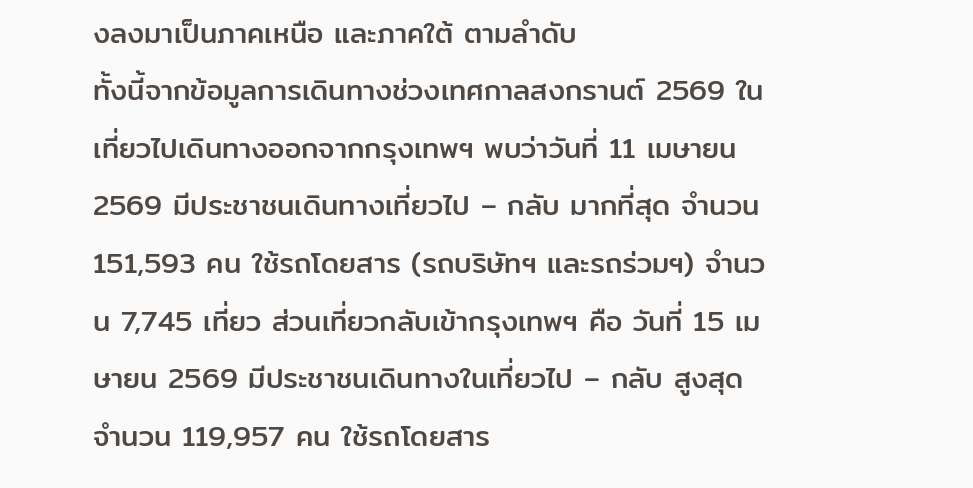งลงมาเป็นภาคเหนือ และภาคใต้ ตามลำดับ
ทั้งนี้จากข้อมูลการเดินทางช่วงเทศกาลสงกรานต์ 2569 ในเที่ยวไปเดินทางออกจากกรุงเทพฯ พบว่าวันที่ 11 เมษายน 2569 มีประชาชนเดินทางเที่ยวไป – กลับ มากที่สุด จำนวน 151,593 คน ใช้รถโดยสาร (รถบริษัทฯ และรถร่วมฯ) จำนวน 7,745 เที่ยว ส่วนเที่ยวกลับเข้ากรุงเทพฯ คือ วันที่ 15 เมษายน 2569 มีประชาชนเดินทางในเที่ยวไป – กลับ สูงสุด จำนวน 119,957 คน ใช้รถโดยสาร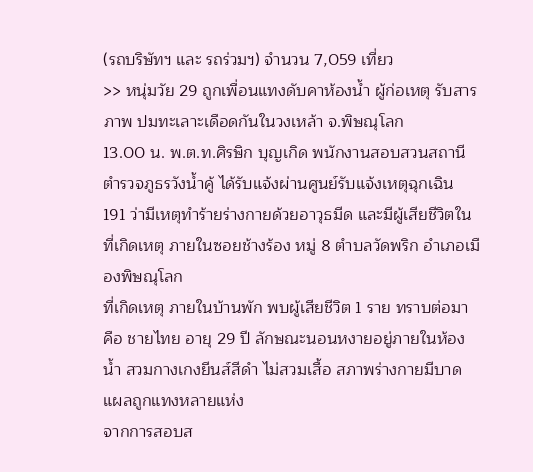(รถบริษัทฯ และ รถร่วมฯ) จำนวน 7,059 เที่ยว
>> หนุ่มวัย 29 ถูกเพื่อนแทงดับคาห้องน้ำ ผู้ก่อเหตุ รับสารภาพ ปมทะเลาะเดือดกันในวงเหล้า จ.พิษณุโลก
13.00 น. พ.ต.ท.ศิรษิก บุญเกิด พนักงานสอบสวนสถานีตำรวจภูธรวังน้ำคู้ ได้รับแจ้งผ่านศูนย์รับแจ้งเหตุฉุกเฉิน 191 ว่ามีเหตุทำร้ายร่างกายด้วยอาวุธมีด และมีผู้เสียชีวิตในที่เกิดเหตุ ภายในซอยช้างร้อง หมู่ 8 ตำบลวัดพริก อำเภอเมืองพิษณุโลก
ที่เกิดเหตุ ภายในบ้านพัก พบผู้เสียชีวิต 1 ราย ทราบต่อมา คือ ชายไทย อายุ 29 ปี ลักษณะนอนหงายอยู่ภายในห้องน้ำ สวมกางเกงยีนส์สีดำ ไม่สวมเสื้อ สภาพร่างกายมีบาดแผลถูกแทงหลายแห่ง
จากการสอบส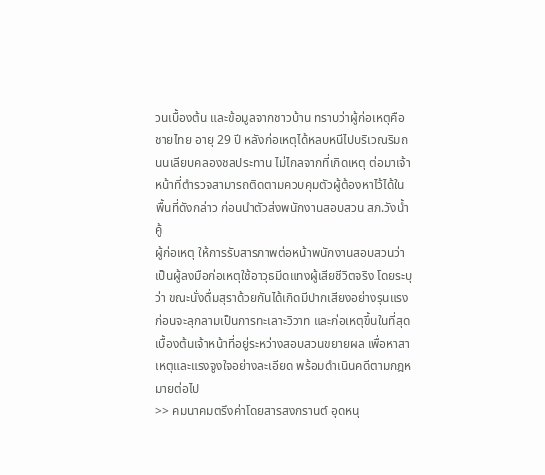วนเบื้องต้น และข้อมูลจากชาวบ้าน ทราบว่าผู้ก่อเหตุคือ ชายไทย อายุ 29 ปี หลังก่อเหตุได้หลบหนีไปบริเวณริมถนนเลียบคลองชลประทาน ไม่ไกลจากที่เกิดเหตุ ต่อมาเจ้าหน้าที่ตำรวจสามารถติดตามควบคุมตัวผู้ต้องหาไว้ได้ในพื้นที่ดังกล่าว ก่อนนำตัวส่งพนักงานสอบสวน สภ.วังน้ำคู้
ผู้ก่อเหตุ ให้การรับสารภาพต่อหน้าพนักงานสอบสวนว่า เป็นผู้ลงมือก่อเหตุใช้อาวุธมีดแทงผู้เสียชีวิตจริง โดยระบุว่า ขณะนั่งดื่มสุราด้วยกันได้เกิดมีปากเสียงอย่างรุนแรง ก่อนจะลุกลามเป็นการทะเลาะวิวาท และก่อเหตุขึ้นในที่สุด เบื้องต้นเจ้าหน้าที่อยู่ระหว่างสอบสวนขยายผล เพื่อหาสาเหตุและแรงจูงใจอย่างละเอียด พร้อมดำเนินคดีตามกฎหมายต่อไป
>> คมนาคมตรึงค่าโดยสารสงกรานต์ อุดหนุ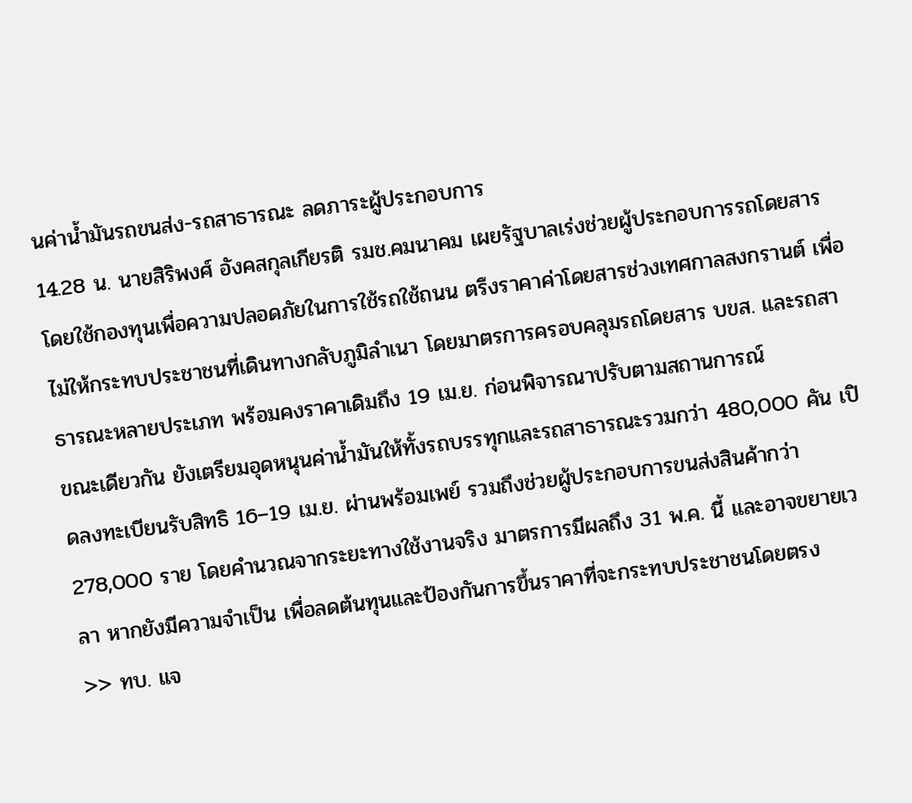นค่าน้ำมันรถขนส่ง-รถสาธารณะ ลดภาระผู้ประกอบการ
14.28 น. นายสิริพงศ์ อังคสกุลเกียรติ รมช.คมนาคม เผยรัฐบาลเร่งช่วยผู้ประกอบการรถโดยสาร โดยใช้กองทุนเพื่อความปลอดภัยในการใช้รถใช้ถนน ตรึงราคาค่าโดยสารช่วงเทศกาลสงกรานต์ เพื่อไม่ให้กระทบประชาชนที่เดินทางกลับภูมิลำเนา โดยมาตรการครอบคลุมรถโดยสาร บขส. และรถสาธารณะหลายประเภท พร้อมคงราคาเดิมถึง 19 เม.ย. ก่อนพิจารณาปรับตามสถานการณ์
ขณะเดียวกัน ยังเตรียมอุดหนุนค่าน้ำมันให้ทั้งรถบรรทุกและรถสาธารณะรวมกว่า 480,000 คัน เปิดลงทะเบียนรับสิทธิ 16–19 เม.ย. ผ่านพร้อมเพย์ รวมถึงช่วยผู้ประกอบการขนส่งสินค้ากว่า 278,000 ราย โดยคำนวณจากระยะทางใช้งานจริง มาตรการมีผลถึง 31 พ.ค. นี้ และอาจขยายเวลา หากยังมีความจำเป็น เพื่อลดต้นทุนและป้องกันการขึ้นราคาที่จะกระทบประชาชนโดยตรง
>> ทบ. แจ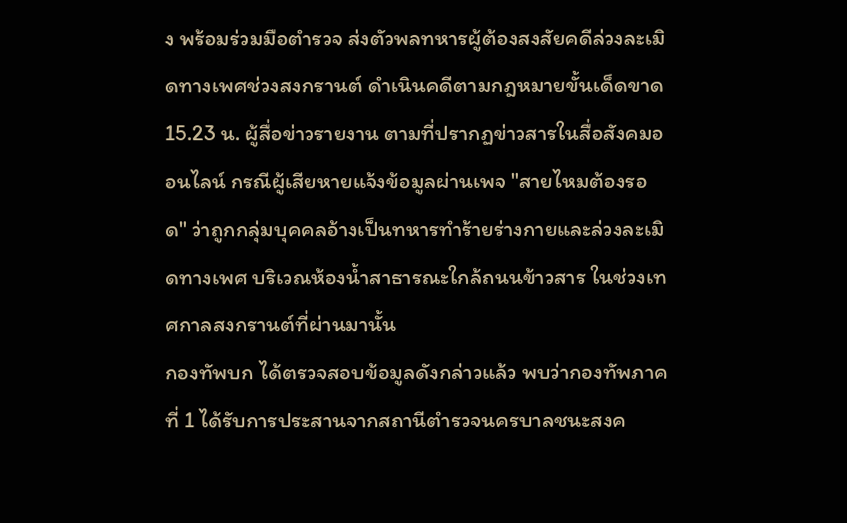ง พร้อมร่วมมือตำรวจ ส่งตัวพลทหารผู้ต้องสงสัยคดีล่วงละเมิดทางเพศช่วงสงกรานต์ ดำเนินคดีตามกฎหมายขั้นเด็ดขาด
15.23 น. ผู้สื่อข่าวรายงาน ตามที่ปรากฏข่าวสารในสื่อสังคมออนไลน์ กรณีผู้เสียหายแจ้งข้อมูลผ่านเพจ "สายไหมต้องรอด" ว่าถูกกลุ่มบุคคลอ้างเป็นทหารทำร้ายร่างกายและล่วงละเมิดทางเพศ บริเวณห้องน้ำสาธารณะใกล้ถนนข้าวสาร ในช่วงเทศกาลสงกรานต์ที่ผ่านมานั้น
กองทัพบก ได้ตรวจสอบข้อมูลดังกล่าวแล้ว พบว่ากองทัพภาคที่ 1 ได้รับการประสานจากสถานีตำรวจนครบาลชนะสงค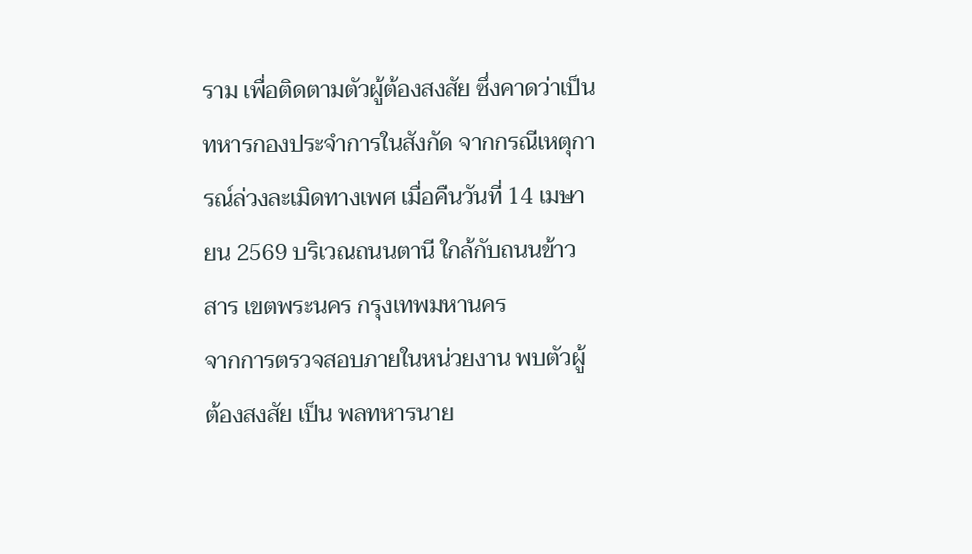ราม เพื่อติดตามตัวผู้ต้องสงสัย ซึ่งคาดว่าเป็นทหารกองประจำการในสังกัด จากกรณีเหตุการณ์ล่วงละเมิดทางเพศ เมื่อคืนวันที่ 14 เมษายน 2569 บริเวณถนนตานี ใกล้กับถนนข้าวสาร เขตพระนคร กรุงเทพมหานคร
จากการตรวจสอบภายในหน่วยงาน พบตัวผู้ต้องสงสัย เป็น พลทหารนาย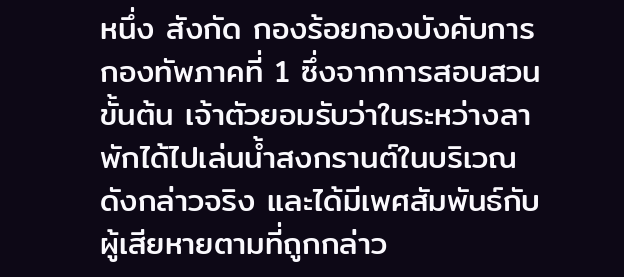หนึ่ง สังกัด กองร้อยกองบังคับการ กองทัพภาคที่ 1 ซึ่งจากการสอบสวนขั้นต้น เจ้าตัวยอมรับว่าในระหว่างลาพักได้ไปเล่นน้ำสงกรานต์ในบริเวณดังกล่าวจริง และได้มีเพศสัมพันธ์กับผู้เสียหายตามที่ถูกกล่าว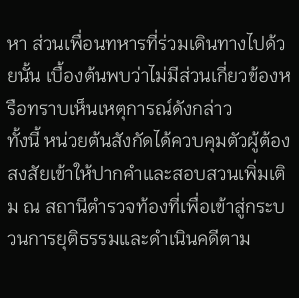หา ส่วนเพื่อนทหารที่ร่วมเดินทางไปด้วยนั้น เบื้องต้นพบว่าไม่มีส่วนเกี่ยวข้องหรือทราบเห็นเหตุการณ์ดังกล่าว
ทั้งนี้ หน่วยต้นสังกัดได้ควบคุมตัวผู้ต้องสงสัยเข้าให้ปากคำและสอบสวนเพิ่มเติม ณ สถานีตำรวจท้องที่เพื่อเข้าสู่กระบวนการยุติธรรมและดำเนินคดีตาม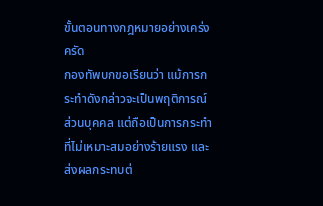ขั้นตอนทางกฎหมายอย่างเคร่งครัด
กองทัพบกขอเรียนว่า แม้การกระทำดังกล่าวจะเป็นพฤติการณ์ส่วนบุคคล แต่ถือเป็นการกระทำที่ไม่เหมาะสมอย่างร้ายแรง และส่งผลกระทบต่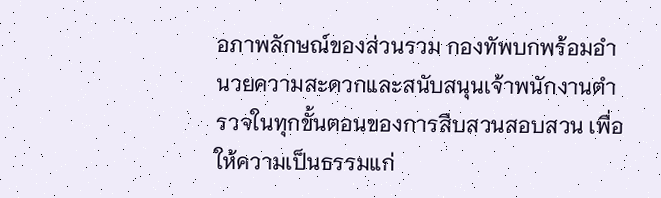อภาพลักษณ์ของส่วนรวม กองทัพบกพร้อมอำนวยความสะดวกและสนับสนุนเจ้าพนักงานตำรวจในทุกขั้นตอนของการสืบสวนสอบสวน เพื่อให้ความเป็นธรรมแก่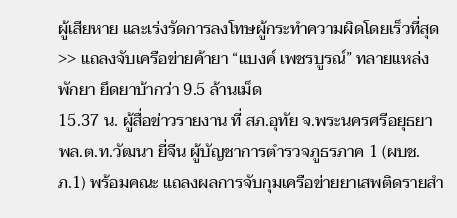ผู้เสียหาย และเร่งรัดการลงโทษผู้กระทำความผิดโดยเร็วที่สุด
>> แถลงจับเครือข่ายค้ายา “แบงค์ เพชรบูรณ์” ทลายแหล่งพักยา ยึดยาบ้ากว่า 9.5 ล้านเม็ด
15.37 น. ผู้สื่อข่าวรายงาน ที่ สภ.อุทัย จ.พระนครศรีอยุธยา พล.ต.ท.วัฒนา ยี่จีน ผู้บัญชาการตำรวจภูธรภาค 1 (ผบช.ภ.1) พร้อมคณะ แถลงผลการจับกุมเครือข่ายยาเสพติดรายสำ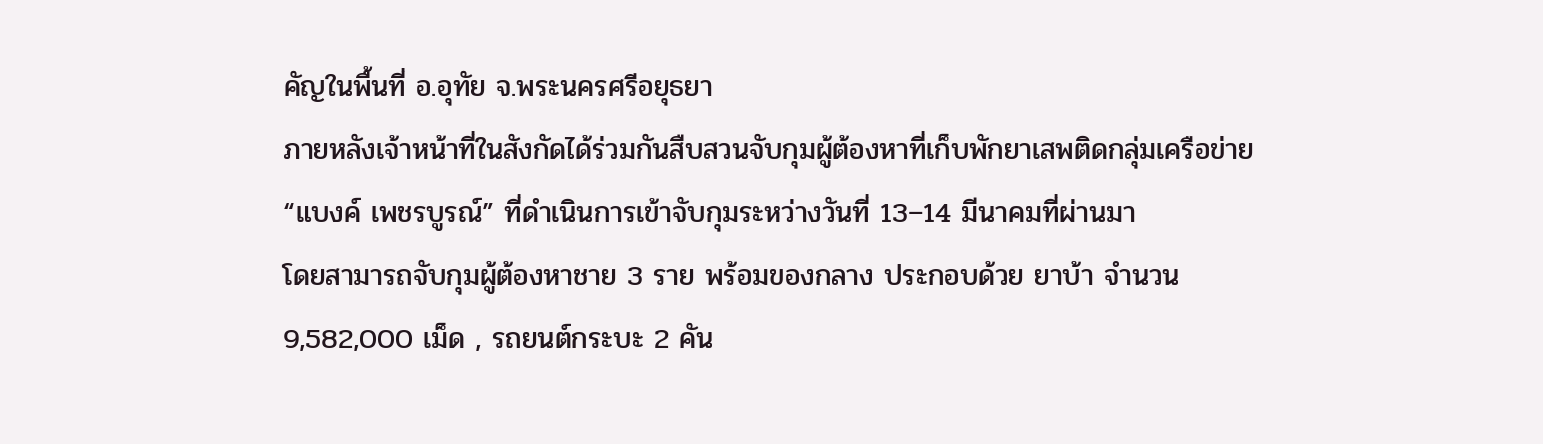คัญในพื้นที่ อ.อุทัย จ.พระนครศรีอยุธยา
ภายหลังเจ้าหน้าที่ในสังกัดได้ร่วมกันสืบสวนจับกุมผู้ต้องหาที่เก็บพักยาเสพติดกลุ่มเครือข่าย “แบงค์ เพชรบูรณ์” ที่ดำเนินการเข้าจับกุมระหว่างวันที่ 13–14 มีนาคมที่ผ่านมา
โดยสามารถจับกุมผู้ต้องหาชาย 3 ราย พร้อมของกลาง ประกอบด้วย ยาบ้า จำนวน 9,582,000 เม็ด , รถยนต์กระบะ 2 คัน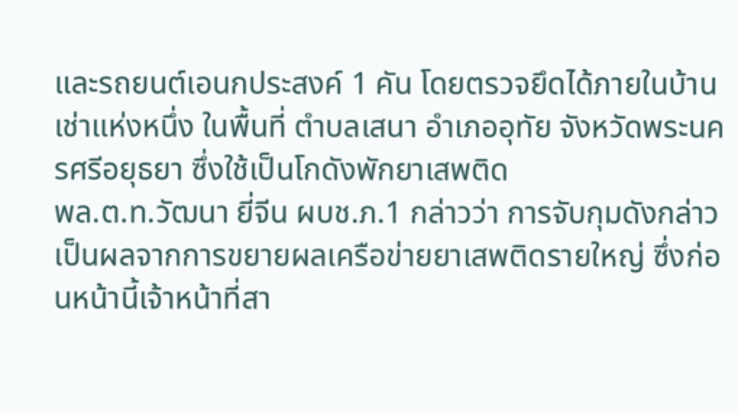และรถยนต์เอนกประสงค์ 1 คัน โดยตรวจยึดได้ภายในบ้านเช่าแห่งหนึ่ง ในพื้นที่ ตำบลเสนา อำเภออุทัย จังหวัดพระนครศรีอยุธยา ซึ่งใช้เป็นโกดังพักยาเสพติด
พล.ต.ท.วัฒนา ยี่จีน ผบช.ภ.1 กล่าวว่า การจับกุมดังกล่าวเป็นผลจากการขยายผลเครือข่ายยาเสพติดรายใหญ่ ซึ่งก่อนหน้านี้เจ้าหน้าที่สา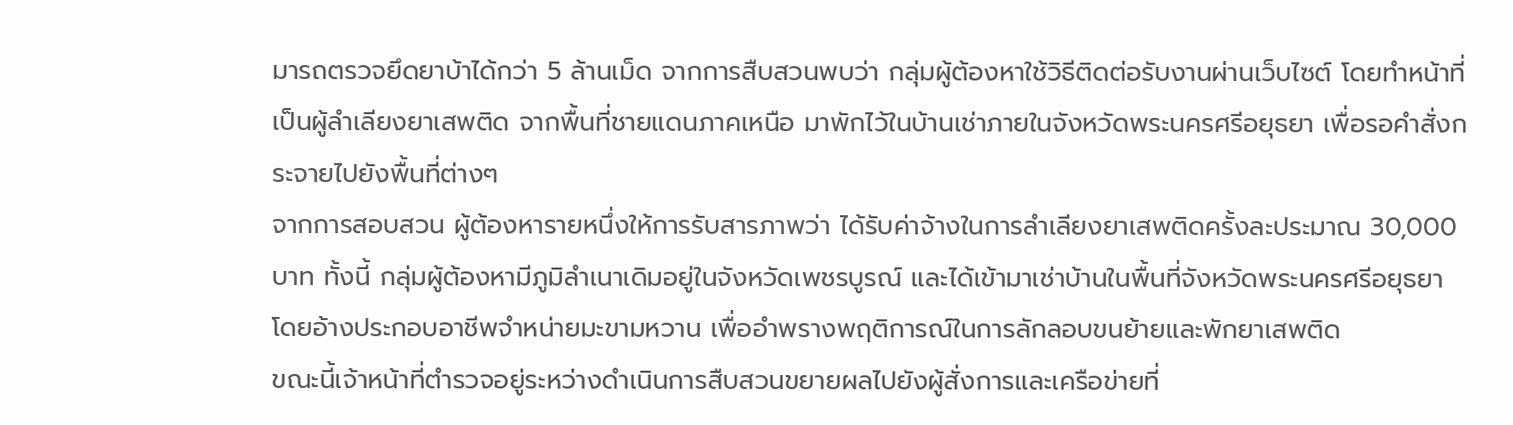มารถตรวจยึดยาบ้าได้กว่า 5 ล้านเม็ด จากการสืบสวนพบว่า กลุ่มผู้ต้องหาใช้วิธีติดต่อรับงานผ่านเว็บไซต์ โดยทำหน้าที่เป็นผู้ลำเลียงยาเสพติด จากพื้นที่ชายแดนภาคเหนือ มาพักไว้ในบ้านเช่าภายในจังหวัดพระนครศรีอยุธยา เพื่อรอคำสั่งกระจายไปยังพื้นที่ต่างๆ
จากการสอบสวน ผู้ต้องหารายหนึ่งให้การรับสารภาพว่า ได้รับค่าจ้างในการลำเลียงยาเสพติดครั้งละประมาณ 30,000 บาท ทั้งนี้ กลุ่มผู้ต้องหามีภูมิลำเนาเดิมอยู่ในจังหวัดเพชรบูรณ์ และได้เข้ามาเช่าบ้านในพื้นที่จังหวัดพระนครศรีอยุธยา โดยอ้างประกอบอาชีพจำหน่ายมะขามหวาน เพื่ออำพรางพฤติการณ์ในการลักลอบขนย้ายและพักยาเสพติด
ขณะนี้เจ้าหน้าที่ตำรวจอยู่ระหว่างดำเนินการสืบสวนขยายผลไปยังผู้สั่งการและเครือข่ายที่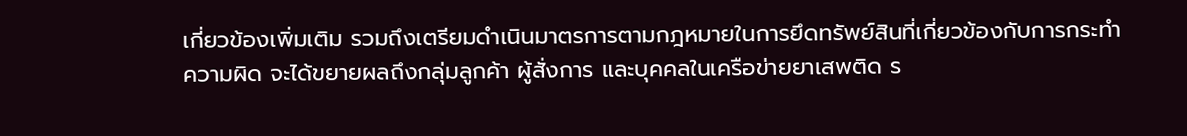เกี่ยวข้องเพิ่มเติม รวมถึงเตรียมดำเนินมาตรการตามกฎหมายในการยึดทรัพย์สินที่เกี่ยวข้องกับการกระทำความผิด จะได้ขยายผลถึงกลุ่มลูกค้า ผู้สั่งการ และบุคคลในเครือข่ายยาเสพติด ร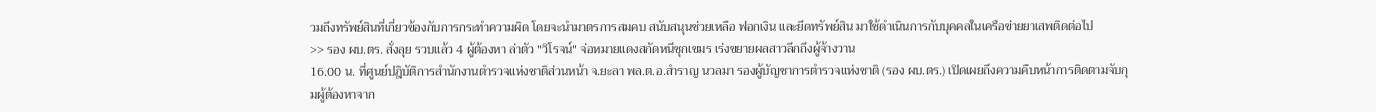วมถึงทรัพย์สินที่เกี่ยวข้องกับการกระทำความผิด โดยจะนำมาตรการสมคบ สนับสนุนช่วยเหลือ ฟอกเงิน และยึดทรัพย์สิน มาใช้ดำเนินการกับบุคคลในเครือข่ายยาเสพติดต่อไป
>> รอง ผบ.ตร. สั่งลุย รวบแล้ว 4 ผู้ต้องหา ล่าตัว "วิโรจน์" จ่อหมายแดงสกัดหนีซุกเขมร เร่งขยายผลสาวลึกถึงผู้จ้างวาน
16.00 น. ที่ศูนย์ปฎิบัติการสำนักงานตำรวจแห่งชาติส่วนหน้า จ.ยะลา พล.ต.อ.สำราญ นวลมา รองผู้บัญชาการตำรวจแห่งชาติ (รอง ผบ.ตร.) เปิดเผยถึงความคืบหน้าการติดตามจับกุมผู้ต้องหาจาก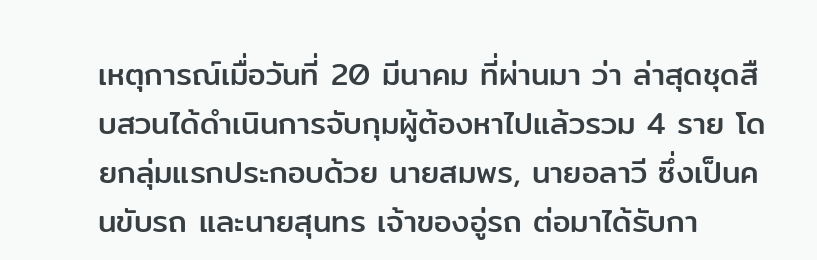เหตุการณ์เมื่อวันที่ 20 มีนาคม ที่ผ่านมา ว่า ล่าสุดชุดสืบสวนได้ดำเนินการจับกุมผู้ต้องหาไปแล้วรวม 4 ราย โดยกลุ่มแรกประกอบด้วย นายสมพร, นายอลาวี ซึ่งเป็นคนขับรถ และนายสุนทร เจ้าของอู่รถ ต่อมาได้รับกา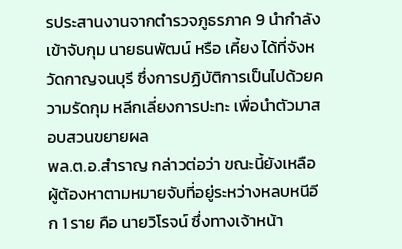รประสานงานจากตำรวจภูธรภาค 9 นำกำลังเข้าจับกุม นายธนพัฒน์ หรือ เคี้ยง ได้ที่จังหวัดกาญจนบุรี ซึ่งการปฏิบัติการเป็นไปด้วยความรัดกุม หลีกเลี่ยงการปะทะ เพื่อนำตัวมาสอบสวนขยายผล
พล.ต.อ.สำราญ กล่าวต่อว่า ขณะนี้ยังเหลือผู้ต้องหาตามหมายจับที่อยู่ระหว่างหลบหนีอีก 1 ราย คือ นายวิโรจน์ ซึ่งทางเจ้าหน้า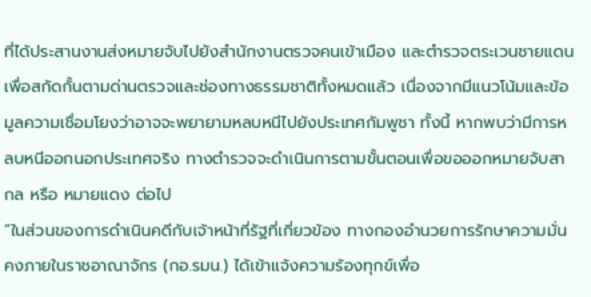ที่ได้ประสานงานส่งหมายจับไปยังสำนักงานตรวจคนเข้าเมือง และตำรวจตระเวนชายแดน เพื่อสกัดกั้นตามด่านตรวจและช่องทางธรรมชาติทั้งหมดแล้ว เนื่องจากมีแนวโน้มและข้อมูลความเชื่อมโยงว่าอาจจะพยายามหลบหนีไปยังประเทศกัมพูชา ทั้งนี้ หากพบว่ามีการหลบหนีออกนอกประเทศจริง ทางตำรวจจะดำเนินการตามขั้นตอนเพื่อขอออกหมายจับสากล หรือ หมายแดง ต่อไป
“ในส่วนของการดำเนินคดีกับเจ้าหน้าที่รัฐที่เกี่ยวข้อง ทางกองอำนวยการรักษาความมั่นคงภายในราชอาณาจักร (กอ.รมน.) ได้เข้าแจ้งความร้องทุกข์เพื่อ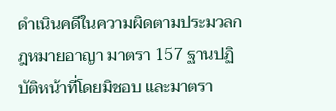ดำเนินคดีในความผิดตามประมวลกฎหมายอาญา มาตรา 157 ฐานปฏิบัติหน้าที่โดยมิชอบ และมาตรา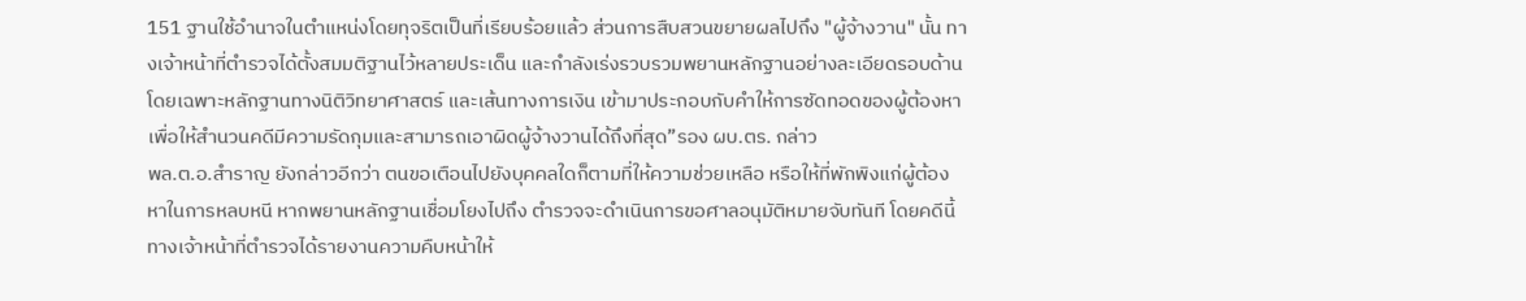151 ฐานใช้อำนาจในตำแหน่งโดยทุจริตเป็นที่เรียบร้อยแล้ว ส่วนการสืบสวนขยายผลไปถึง "ผู้จ้างวาน" นั้น ทางเจ้าหน้าที่ตำรวจได้ตั้งสมมติฐานไว้หลายประเด็น และกำลังเร่งรวบรวมพยานหลักฐานอย่างละเอียดรอบด้าน โดยเฉพาะหลักฐานทางนิติวิทยาศาสตร์ และเส้นทางการเงิน เข้ามาประกอบกับคำให้การซัดทอดของผู้ต้องหา เพื่อให้สำนวนคดีมีความรัดกุมและสามารถเอาผิดผู้จ้างวานได้ถึงที่สุด”รอง ผบ.ตร. กล่าว
พล.ต.อ.สำราญ ยังกล่าวอีกว่า ตนขอเตือนไปยังบุคคลใดก็ตามที่ให้ความช่วยเหลือ หรือให้ที่พักพิงแก่ผู้ต้องหาในการหลบหนี หากพยานหลักฐานเชื่อมโยงไปถึง ตำรวจจะดำเนินการขอศาลอนุมัติหมายจับทันที โดยคดีนี้ทางเจ้าหน้าที่ตำรวจได้รายงานความคืบหน้าให้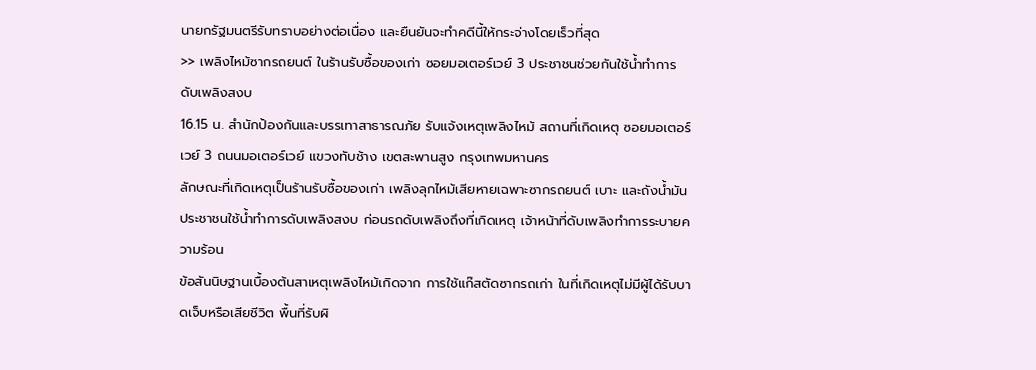นายกรัฐมนตรีรับทราบอย่างต่อเนื่อง และยืนยันจะทำคดีนี้ให้กระจ่างโดยเร็วที่สุด
>> เพลิงไหม้ซากรถยนต์ ในร้านรับซื้อของเก่า ซอยมอเตอร์เวย์ 3 ประชาชนช่วยกันใช้น้ำทำการดับเพลิงสงบ
16.15 น. สำนักป้องกันและบรรเทาสาธารณภัย รับแจ้งเหตุเพลิงไหม้ สถานที่เกิดเหตุ ซอยมอเตอร์เวย์ 3 ถนนมอเตอร์เวย์ แขวงทับช้าง เขตสะพานสูง กรุงเทพมหานคร
ลักษณะที่เกิดเหตุเป็นร้านรับซื้อของเก่า เพลิงลุกไหม้เสียหายเฉพาะซากรถยนต์ เบาะ และถังน้ำมัน ประชาชนใช้น้ำทำการดับเพลิงสงบ ก่อนรถดับเพลิงถึงที่เกิดเหตุ เจ้าหน้าที่ดับเพลิงทำการระบายความร้อน
ข้อสันนิษฐานเบื้องต้นสาเหตุเพลิงไหม้เกิดจาก การใช้แก๊สตัดซากรถเก่า ในที่เกิดเหตุไม่มีผู้ได้รับบาดเจ็บหรือเสียชีวิต พื้นที่รับผิ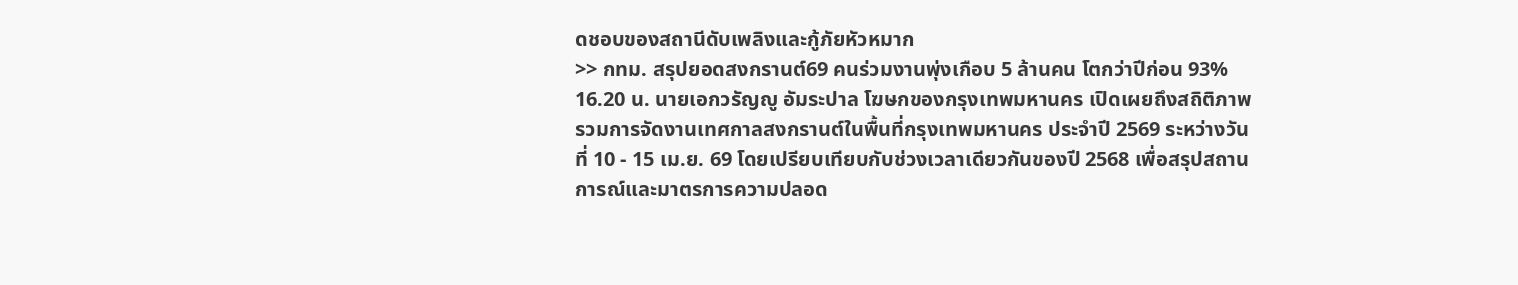ดชอบของสถานีดับเพลิงและกู้ภัยหัวหมาก
>> กทม. สรุปยอดสงกรานต์69 คนร่วมงานพุ่งเกือบ 5 ล้านคน โตกว่าปีก่อน 93%
16.20 น. นายเอกวรัญญู อัมระปาล โฆษกของกรุงเทพมหานคร เปิดเผยถึงสถิติภาพรวมการจัดงานเทศกาลสงกรานต์ในพื้นที่กรุงเทพมหานคร ประจำปี 2569 ระหว่างวันที่ 10 - 15 เม.ย. 69 โดยเปรียบเทียบกับช่วงเวลาเดียวกันของปี 2568 เพื่อสรุปสถานการณ์และมาตรการความปลอด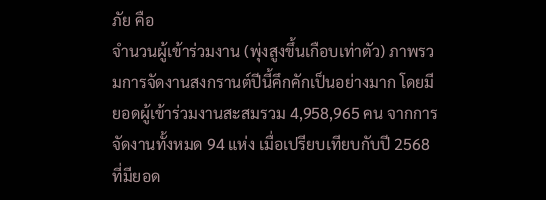ภัย คือ
จำนวนผู้เข้าร่วมงาน (พุ่งสูงขึ้นเกือบเท่าตัว) ภาพรวมการจัดงานสงกรานต์ปีนี้คึกคักเป็นอย่างมาก โดยมียอดผู้เข้าร่วมงานสะสมรวม 4,958,965 คน จากการจัดงานทั้งหมด 94 แห่ง เมื่อเปรียบเทียบกับปี 2568 ที่มียอด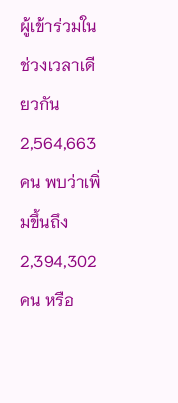ผู้เข้าร่วมในช่วงเวลาเดียวกัน 2,564,663 คน พบว่าเพิ่มขึ้นถึง 2,394,302 คน หรือ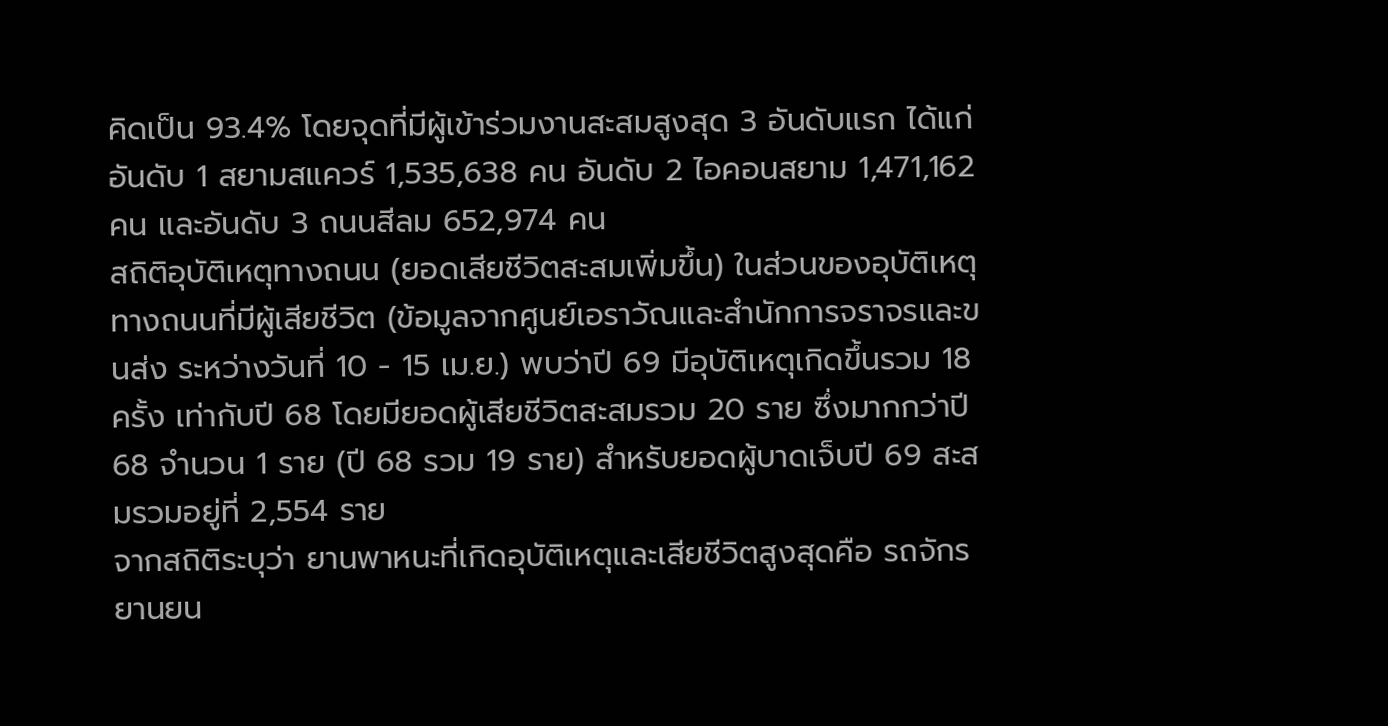คิดเป็น 93.4% โดยจุดที่มีผู้เข้าร่วมงานสะสมสูงสุด 3 อันดับแรก ได้แก่ อันดับ 1 สยามสแควร์ 1,535,638 คน อันดับ 2 ไอคอนสยาม 1,471,162 คน และอันดับ 3 ถนนสีลม 652,974 คน
สถิติอุบัติเหตุทางถนน (ยอดเสียชีวิตสะสมเพิ่มขึ้น) ในส่วนของอุบัติเหตุทางถนนที่มีผู้เสียชีวิต (ข้อมูลจากศูนย์เอราวัณและสำนักการจราจรและขนส่ง ระหว่างวันที่ 10 - 15 เม.ย.) พบว่าปี 69 มีอุบัติเหตุเกิดขึ้นรวม 18 ครั้ง เท่ากับปี 68 โดยมียอดผู้เสียชีวิตสะสมรวม 20 ราย ซึ่งมากกว่าปี 68 จำนวน 1 ราย (ปี 68 รวม 19 ราย) สำหรับยอดผู้บาดเจ็บปี 69 สะสมรวมอยู่ที่ 2,554 ราย
จากสถิติระบุว่า ยานพาหนะที่เกิดอุบัติเหตุและเสียชีวิตสูงสุดคือ รถจักรยานยน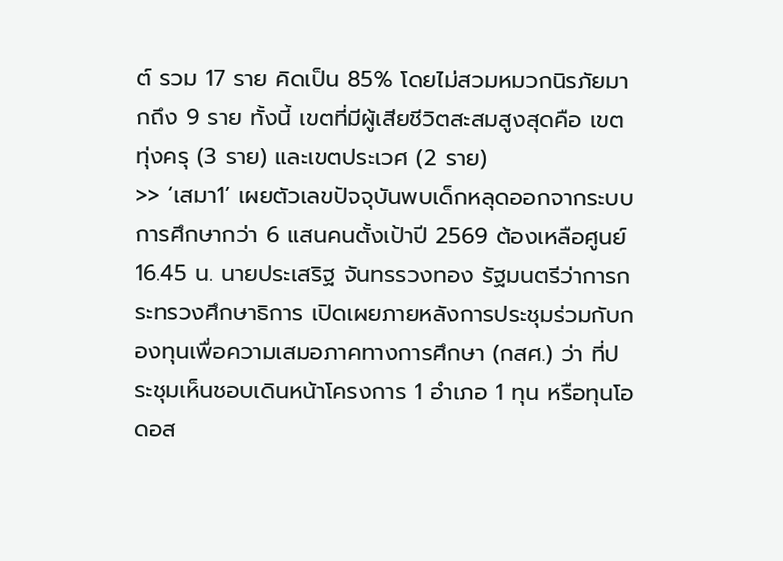ต์ รวม 17 ราย คิดเป็น 85% โดยไม่สวมหมวกนิรภัยมากถึง 9 ราย ทั้งนี้ เขตที่มีผู้เสียชีวิตสะสมสูงสุดคือ เขตทุ่งครุ (3 ราย) และเขตประเวศ (2 ราย)
>> ‘เสมา1’ เผยตัวเลขปัจจุบันพบเด็กหลุดออกจากระบบการศึกษากว่า 6 แสนคนตั้งเป้าปี 2569 ต้องเหลือศูนย์
16.45 น. นายประเสริฐ จันทรรวงทอง รัฐมนตรีว่าการกระทรวงศึกษาธิการ เปิดเผยภายหลังการประชุมร่วมกับกองทุนเพื่อความเสมอภาคทางการศึกษา (กสศ.) ว่า ที่ประชุมเห็นชอบเดินหน้าโครงการ 1 อำเภอ 1 ทุน หรือทุนโอดอส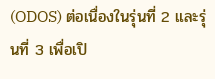(ODOS) ต่อเนื่องในรุ่นที่ 2 และรุ่นที่ 3 เพื่อเปิ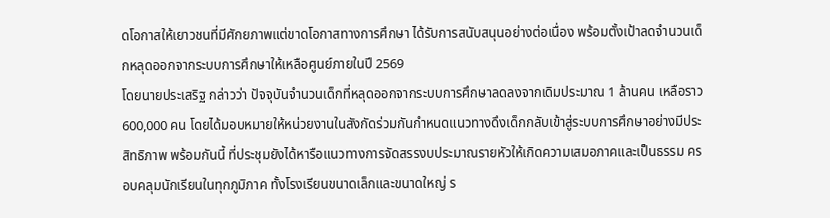ดโอกาสให้เยาวชนที่มีศักยภาพแต่ขาดโอกาสทางการศึกษา ได้รับการสนับสนุนอย่างต่อเนื่อง พร้อมตั้งเป้าลดจำนวนเด็กหลุดออกจากระบบการศึกษาให้เหลือศูนย์ภายในปี 2569
โดยนายประเสริฐ กล่าวว่า ปัจจุบันจำนวนเด็กที่หลุดออกจากระบบการศึกษาลดลงจากเดิมประมาณ 1 ล้านคน เหลือราว 600,000 คน โดยได้มอบหมายให้หน่วยงานในสังกัดร่วมกันกำหนดแนวทางดึงเด็กกลับเข้าสู่ระบบการศึกษาอย่างมีประสิทธิภาพ พร้อมกันนี้ ที่ประชุมยังได้หารือแนวทางการจัดสรรงบประมาณรายหัวให้เกิดความเสมอภาคและเป็นธรรม ครอบคลุมนักเรียนในทุกภูมิภาค ทั้งโรงเรียนขนาดเล็กและขนาดใหญ่ ร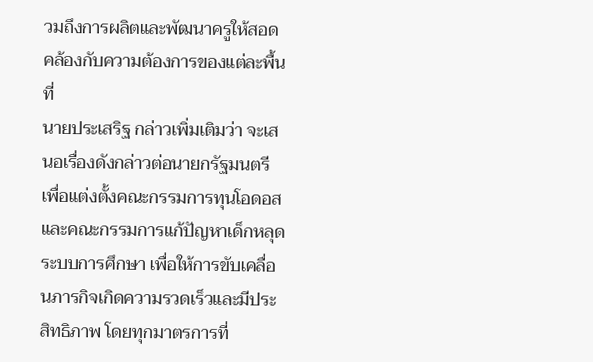วมถึงการผลิตและพัฒนาครูให้สอดคล้องกับความต้องการของแต่ละพื้นที่
นายประเสริฐ กล่าวเพิ่มเติมว่า จะเสนอเรื่องดังกล่าวต่อนายกรัฐมนตรี เพื่อแต่งตั้งคณะกรรมการทุนโอดอส และคณะกรรมการแก้ปัญหาเด็กหลุดระบบการศึกษา เพื่อให้การขับเคลื่อนภารกิจเกิดความรวดเร็วและมีประสิทธิภาพ โดยทุกมาตรการที่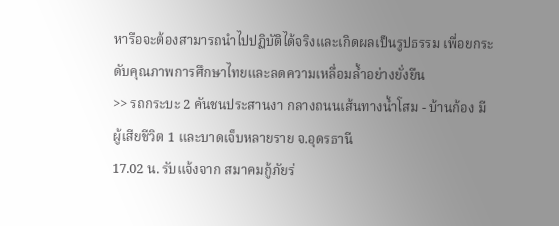หารือจะต้องสามารถนำไปปฏิบัติได้จริงและเกิดผลเป็นรูปธรรม เพื่อยกระดับคุณภาพการศึกษาไทยและลดความเหลื่อมล้ำอย่างยั่งยืน
>> รถกระบะ 2 คันชนประสานงา กลางถนนเส้นทางน้ำโสม - บ้านก้อง มีผู้เสียชีวิต 1 และบาดเจ็บหลายราย จ.อุดรธานี
17.02 น. รับแจ้งจาก สมาคมกู้ภัยร่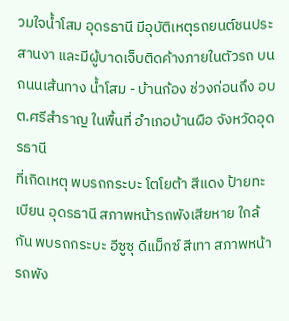วมใจน้ำโสม อุดรธานี มีอุบัติเหตุรถยนต์ชนประสานงา และมีผู้บาดเจ็บติดค้างภายในตัวรถ บนถนนเส้นทาง น้ำโสม - บ้านก้อง ช่วงก่อนถึง อบต.ศรีสำราญ ในพื้นที่ อำเภอบ้านผือ จังหวัดอุดรธานี
ที่เกิดเหตุ พบรถกระบะ โตโยต้า สีแดง ป้ายทะเบียน อุดรธานี สภาพหน้ารถพังเสียหาย ใกล้กัน พบรถกระบะ อีซูซุ ดีแม็กซ์ สีเทา สภาพหน้ารถพัง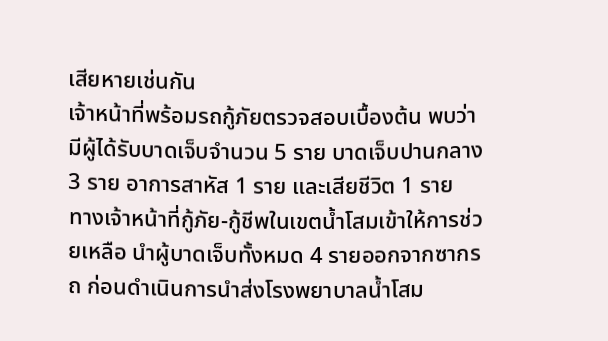เสียหายเช่นกัน
เจ้าหน้าที่พร้อมรถกู้ภัยตรวจสอบเบื้องต้น พบว่ามีผู้ได้รับบาดเจ็บจำนวน 5 ราย บาดเจ็บปานกลาง 3 ราย อาการสาหัส 1 ราย และเสียชีวิต 1 ราย
ทางเจ้าหน้าที่กู้ภัย-กู้ชีพในเขตน้ำโสมเข้าให้การช่วยเหลือ นำผู้บาดเจ็บทั้งหมด 4 รายออกจากซากรถ ก่อนดำเนินการนำส่งโรงพยาบาลน้ำโสม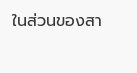ในส่วนของสา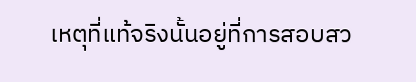เหตุที่แท้จริงนั้นอยู่ที่การสอบสว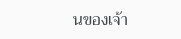นของเจ้า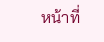หน้าที่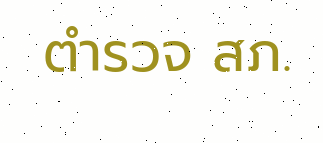ตำรวจ สภ.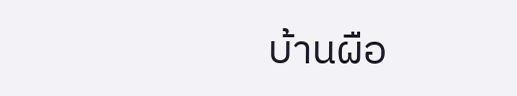บ้านผือ